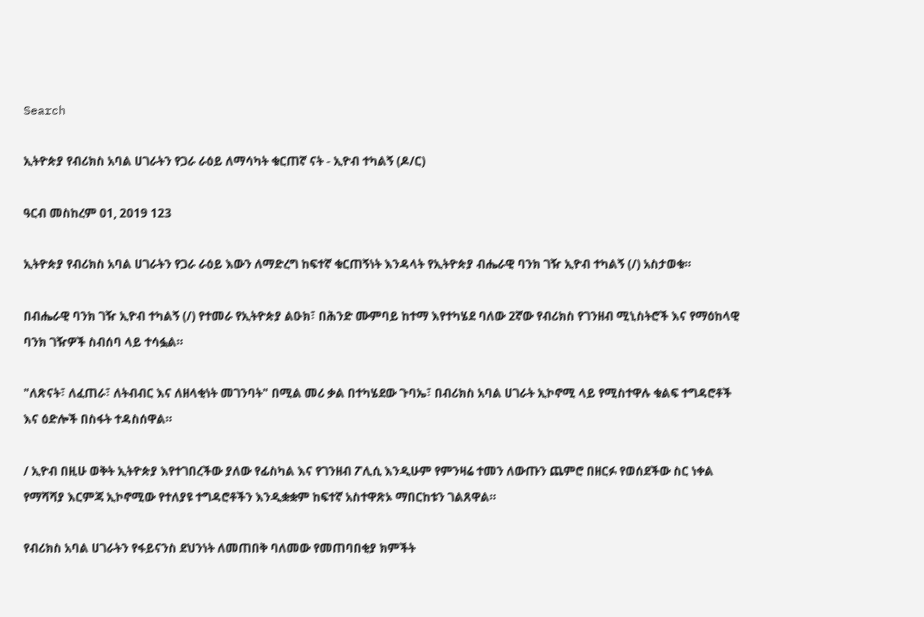Search

ኢትዮጵያ የብሪክስ አባል ሀገራትን የጋራ ራዕይ ለማሳካት ቁርጠኛ ናት - ኢዮብ ተካልኝ (ዶ/ር)

ዓርብ መስከረም 01, 2019 123

ኢትዮጵያ የብሪክስ አባል ሀገራትን የጋራ ራዕይ እውን ለማድረግ ከፍተኛ ቁርጠኝነት እንዳላት የኢትዮጵያ ብሔራዊ ባንክ ገዥ ኢዮብ ተካልኝ (/) አስታወቁ።

በብሔራዊ ባንክ ገዥ ኢዮብ ተካልኝ (/) የተመራ የኢትዮጵያ ልዑክ፣ በሕንድ ሙምባይ ከተማ እየተካሄደ ባለው 2ኛው የብሪክስ የገንዘብ ሚኒስትሮች እና የማዕከላዊ ባንክ ገዥዎች ስብሰባ ላይ ተሳፏል።

"ለጽናት፣ ለፈጠራ፣ ለትብብር እና ለዘላቂነት መገንባት" በሚል መሪ ቃል በተካሄደው ጉባኤ፣ በብሪክስ አባል ሀገራት ኢኮኖሚ ላይ የሚስተዋሉ ቁልፍ ተግዳሮቶች እና ዕድሎች በስፋት ተዳስሰዋል።

/ ኢዮብ በዚሁ ወቅት ኢትዮጵያ እየተገበረችው ያለው የፊስካል እና የገንዘብ ፖሊሲ እንዲሁም የምንዛሬ ተመን ለውጡን ጨምሮ በዘርፉ የወሰደችው ስር ነቀል የማሻሻያ እርምጃ ኢኮኖሚው የተለያዩ ተግዳሮቶችን እንዲቋቋም ከፍተኛ አስተዋጽኦ ማበርከቱን ገልጸዋል።

የብሪክስ አባል ሀገራትን የፋይናንስ ደህንነት ለመጠበቅ ባለመው የመጠባበቂያ ክምችት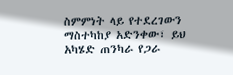ስምምነት ላይ የተደረገውን ማስተካከያ አድንቀው፣ ይህ አካሄድ ጠንካራ የጋራ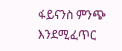ፋይናንስ ምንጭ እንደሚፈጥር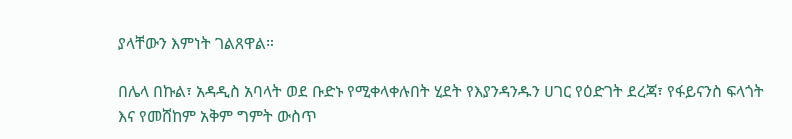ያላቸውን እምነት ገልጸዋል።

በሌላ በኩል፣ አዳዲስ አባላት ወደ ቡድኑ የሚቀላቀሉበት ሂደት የእያንዳንዱን ሀገር የዕድገት ደረጃ፣ የፋይናንስ ፍላጎት እና የመሸከም አቅም ግምት ውስጥ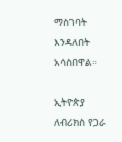ማስገባት እንዳለበት አሳስበዋል።

ኢትዮጵያ ለብሪክስ የጋራ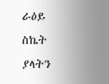ራዕይ ስኬት ያላትን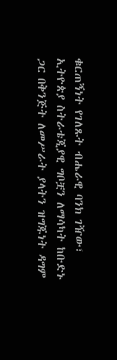ቁርጠኝነት የገለጹት ብሔራዊ ባንክ ገዥው፣ ኢትዮጵያ ስትራቴጂያዊ ግቦቿን ለማሳካት ከቡድኑ ጋር በቅንጅት ለመሥራት ያላትን ዝግጁነት ዳግም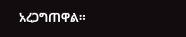አረጋግጠዋል።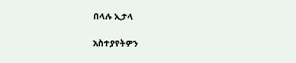በላሉ ኢታላ

አስተያየትዎን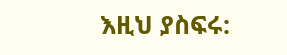እዚህ ያስፍሩ: